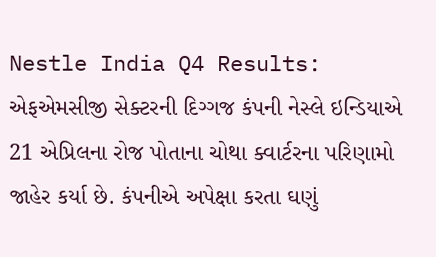Nestle India Q4 Results: એફએમસીજી સેક્ટરની દિગ્ગજ કંપની નેસ્લે ઇન્ડિયાએ 21 એપ્રિલના રોજ પોતાના ચોથા ક્વાર્ટરના પરિણામો જાહેર કર્યા છે. કંપનીએ અપેક્ષા કરતા ઘણું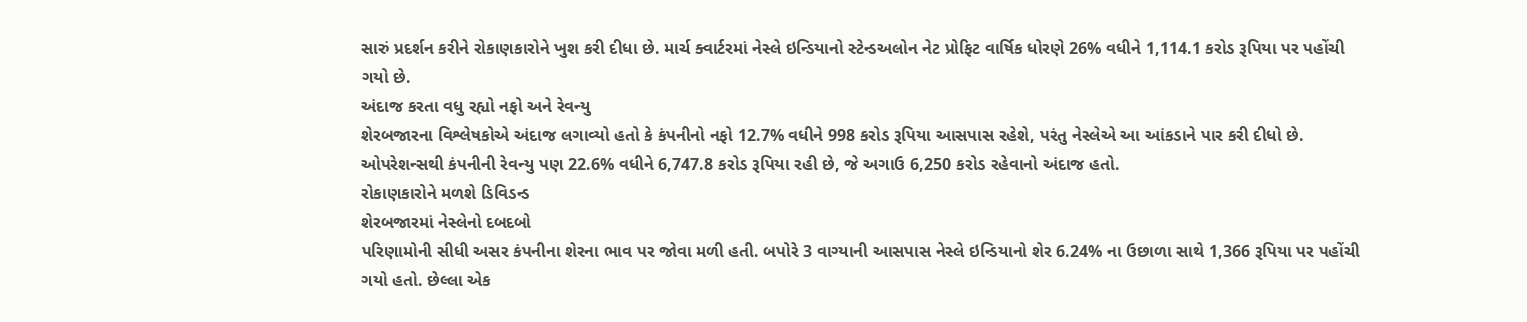સારું પ્રદર્શન કરીને રોકાણકારોને ખુશ કરી દીધા છે. માર્ચ ક્વાર્ટરમાં નેસ્લે ઇન્ડિયાનો સ્ટેન્ડઅલોન નેટ પ્રોફિટ વાર્ષિક ધોરણે 26% વધીને 1,114.1 કરોડ રૂપિયા પર પહોંચી ગયો છે.
અંદાજ કરતા વધુ રહ્યો નફો અને રેવન્યુ
શેરબજારના વિશ્લેષકોએ અંદાજ લગાવ્યો હતો કે કંપનીનો નફો 12.7% વધીને 998 કરોડ રૂપિયા આસપાસ રહેશે, પરંતુ નેસ્લેએ આ આંકડાને પાર કરી દીધો છે. ઓપરેશન્સથી કંપનીની રેવન્યુ પણ 22.6% વધીને 6,747.8 કરોડ રૂપિયા રહી છે, જે અગાઉ 6,250 કરોડ રહેવાનો અંદાજ હતો.
રોકાણકારોને મળશે ડિવિડન્ડ
શેરબજારમાં નેસ્લેનો દબદબો
પરિણામોની સીધી અસર કંપનીના શેરના ભાવ પર જોવા મળી હતી. બપોરે 3 વાગ્યાની આસપાસ નેસ્લે ઇન્ડિયાનો શેર 6.24% ના ઉછાળા સાથે 1,366 રૂપિયા પર પહોંચી ગયો હતો. છેલ્લા એક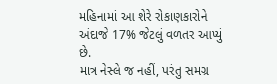મહિનામાં આ શેરે રોકાણકારોને અંદાજે 17% જેટલું વળતર આપ્યું છે.
માત્ર નેસ્લે જ નહીં, પરંતુ સમગ્ર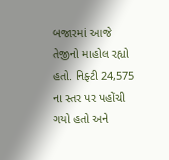બજારમાં આજે તેજીનો માહોલ રહ્યો હતો. નિફ્ટી 24,575 ના સ્તર પર પહોંચી ગયો હતો અને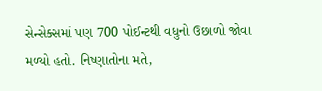સેન્સેક્સમાં પણ 700 પોઈન્ટથી વધુનો ઉછાળો જોવા મળ્યો હતો. નિષ્ણાતોના મતે,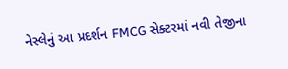નેસ્લેનું આ પ્રદર્શન FMCG સેક્ટરમાં નવી તેજીના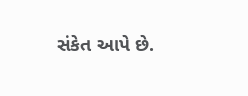સંકેત આપે છે.